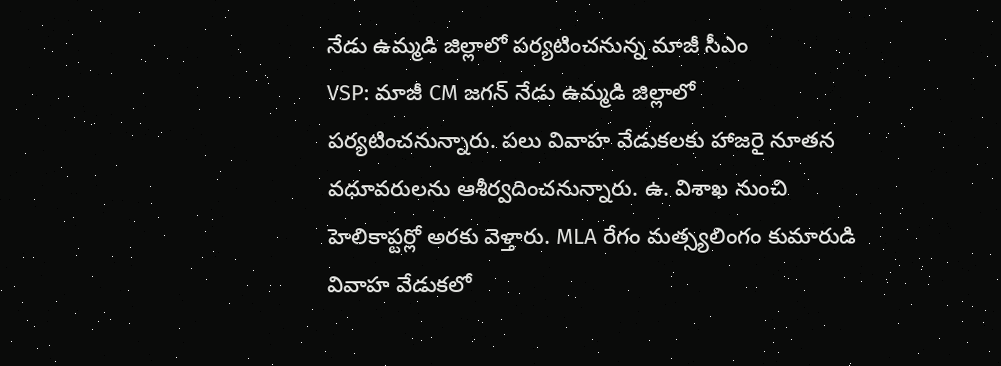నేడు ఉమ్మడి జిల్లాలో పర్యటించనున్న మాజీ సీఎం
VSP: మాజీ CM జగన్ నేడు ఉమ్మడి జిల్లాలో పర్యటించనున్నారు. పలు వివాహ వేడుకలకు హాజరై నూతన వధూవరులను ఆశీర్వదించనున్నారు. ఉ. విశాఖ నుంచి హెలికాప్టర్లో అరకు వెళ్తారు. MLA రేగం మత్స్యలింగం కుమారుడి వివాహ వేడుకలో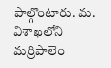పాల్గొంటారు. మ. విశాఖలోని మర్రిపాలెం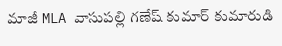మాజీ MLA వాసుపల్లి గణేష్ కుమార్ కుమారుడి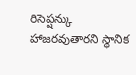రిసెప్షన్కు హాజరవుతారని స్థానిక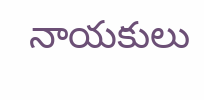నాయకులు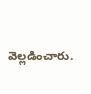వెల్లడించారు.